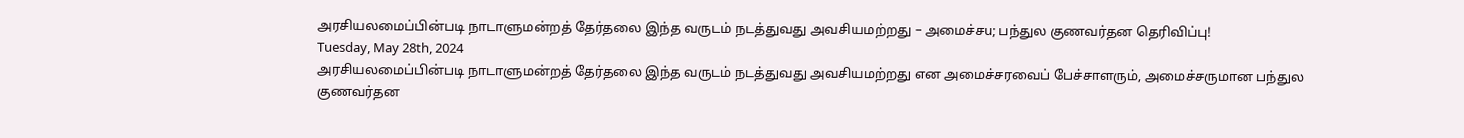அரசியலமைப்பின்படி நாடாளுமன்றத் தேர்தலை இந்த வருடம் நடத்துவது அவசியமற்றது – அமைச்சu; பந்துல குணவர்தன தெரிவிப்பு!
Tuesday, May 28th, 2024
அரசியலமைப்பின்படி நாடாளுமன்றத் தேர்தலை இந்த வருடம் நடத்துவது அவசியமற்றது என அமைச்சரவைப் பேச்சாளரும், அமைச்சருமான பந்துல குணவர்தன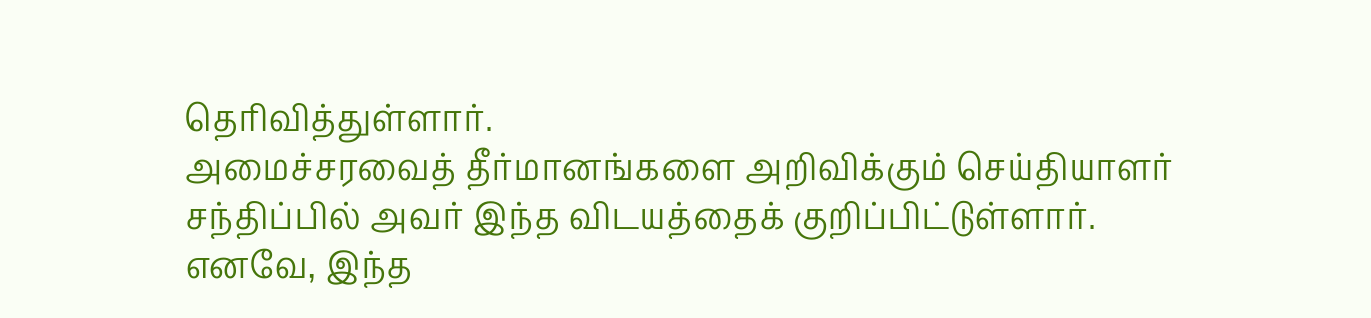தெரிவித்துள்ளார்.
அமைச்சரவைத் தீர்மானங்களை அறிவிக்கும் செய்தியாளர் சந்திப்பில் அவர் இந்த விடயத்தைக் குறிப்பிட்டுள்ளார்.
எனவே, இந்த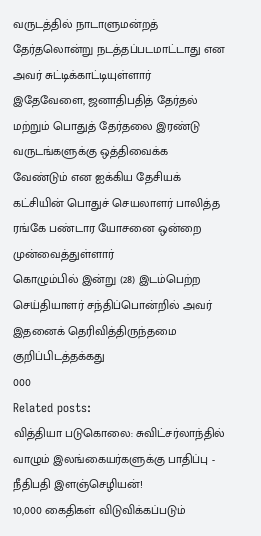வருடத்தில் நாடாளுமன்றத் தேர்தலொன்று நடத்தப்படமாட்டாது என அவர் சுட்டிக்காட்டியுள்ளார்
இதேவேளை, ஜனாதிபதித் தேர்தல் மற்றும் பொதுத் தேர்தலை இரண்டு வருடங்களுக்கு ஒத்திவைக்க வேண்டும் என ஐக்கிய தேசியக் கட்சியின் பொதுச் செயலாளர் பாலித்த ரங்கே பண்டார யோசனை ஒன்றை முன்வைத்துள்ளார்
கொழும்பில் இன்று (28) இடம்பெற்ற செய்தியாளர் சந்திப்பொன்றில் அவர் இதனைக் தெரிவித்திருந்தமை குறிப்பிடத்தக்கது
000
Related posts:
வித்தியா படுகொலை: சுவிட்சர்லாந்தில் வாழும் இலங்கையர்களுக்கு பாதிப்பு - நீதிபதி இளஞ்செழியன்!
10,000 கைதிகள் விடுவிக்கப்படும்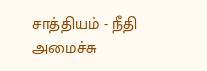சாத்தியம் - நீதி அமைச்சு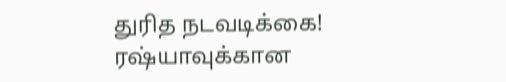துரித நடவடிக்கை!
ரஷ்யாவுக்கான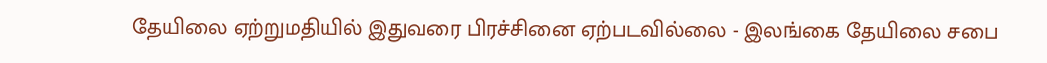தேயிலை ஏற்றுமதியில் இதுவரை பிரச்சினை ஏற்படவில்லை - இலங்கை தேயிலை சபை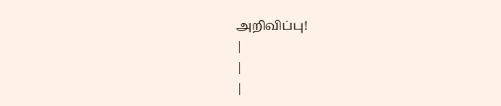அறிவிப்பு!
|
|
|